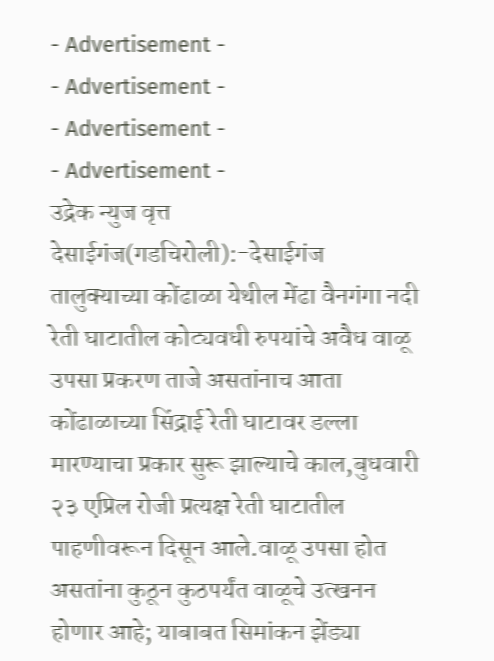- Advertisement -
- Advertisement -
- Advertisement -
- Advertisement -
उद्रेक न्युज वृत्त
देसाईगंज(गडचिरोली):-देसाईगंज तालुक्याच्या कोंढाळा येथील मेंढा वैनगंगा नदी रेती घाटातील कोट्यवधी रुपयांचे अवैध वाळू उपसा प्रकरण ताजे असतांनाच आता कोंढाळाच्या सिंद्राई रेती घाटावर डल्ला मारण्याचा प्रकार सुरू झाल्याचे काल,बुधवारी २३ एप्रिल रोजी प्रत्यक्ष रेती घाटातील पाहणीवरून दिसून आले.वाळू उपसा होत असतांना कुठून कुठपर्यंत वाळूचे उत्खनन होणार आहे; याबाबत सिमांकन झेंड्या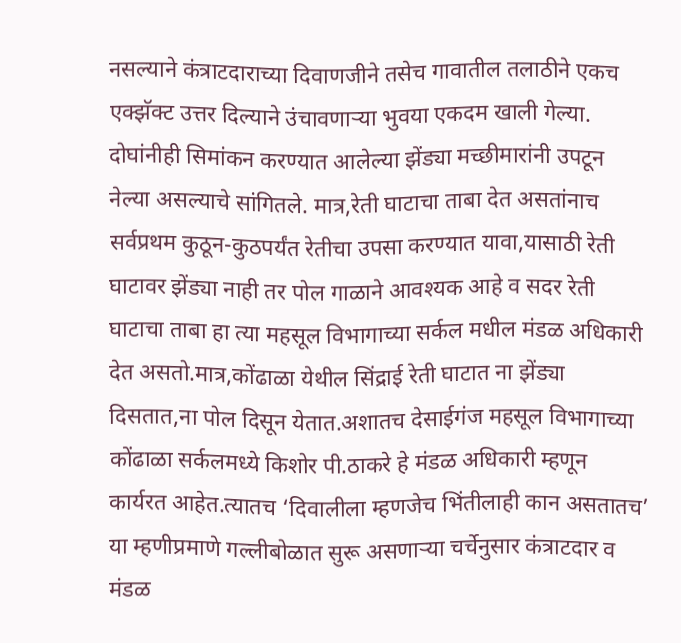नसल्याने कंत्राटदाराच्या दिवाणजीने तसेच गावातील तलाठीने एकच एक्झॅक्ट उत्तर दिल्याने उंचावणाऱ्या भुवया एकदम खाली गेल्या. दोघांनीही सिमांकन करण्यात आलेल्या झेंड्या मच्छीमारांनी उपटून नेल्या असल्याचे सांगितले. मात्र,रेती घाटाचा ताबा देत असतांनाच सर्वप्रथम कुठून-कुठपर्यंत रेतीचा उपसा करण्यात यावा,यासाठी रेती घाटावर झेंड्या नाही तर पोल गाळाने आवश्यक आहे व सदर रेती घाटाचा ताबा हा त्या महसूल विभागाच्या सर्कल मधील मंडळ अधिकारी देत असतो.मात्र,कोंढाळा येथील सिंद्राई रेती घाटात ना झेंड्या दिसतात,ना पोल दिसून येतात.अशातच देसाईगंज महसूल विभागाच्या कोंढाळा सर्कलमध्ये किशोर पी.ठाकरे हे मंडळ अधिकारी म्हणून कार्यरत आहेत.त्यातच ‘दिवालीला म्हणजेच भिंतीलाही कान असतातच’ या म्हणीप्रमाणे गल्लीबोळात सुरू असणाऱ्या चर्चेनुसार कंत्राटदार व मंडळ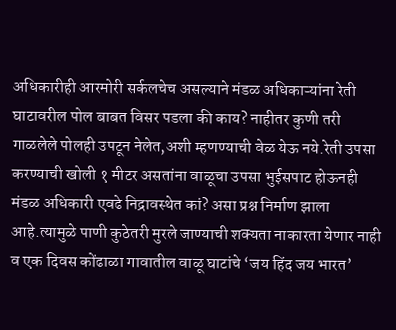अधिकारीही आरमोरी सर्कलचेच असल्याने मंडळ अधिकाऱ्यांना रेती घाटावरील पोल बाबत विसर पडला की काय? नाहीतर कुणी तरी गाळलेले पोलही उपटून नेलेत,अशी म्हणण्याची वेळ येऊ नये.रेती उपसा करण्याची खोली १ मीटर असतांना वाळूचा उपसा भुईसपाट होऊनही मंडळ अधिकारी एवढे निद्रावस्थेत कां? असा प्रश्न निर्माण झाला आहे.त्यामुळे पाणी कुठेतरी मुरले जाण्याची शक्यता नाकारता येणार नाही व एक दिवस कोंढाळा गावातील वाळू घाटांचे ‘जय हिंद जय भारत’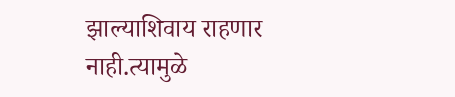झाल्याशिवाय राहणार नाही.त्यामुळे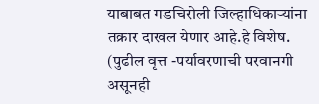याबाबत गडचिरोली जिल्हाधिकाऱ्यांना तक्रार दाखल येणार आहे.हे विशेष.
(पुढील वृत्त -पर्यावरणाची परवानगी असूनही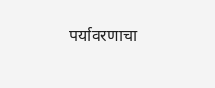पर्यावरणाचा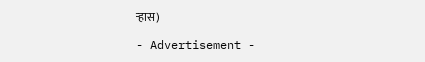ऱ्हास)

- Advertisement -